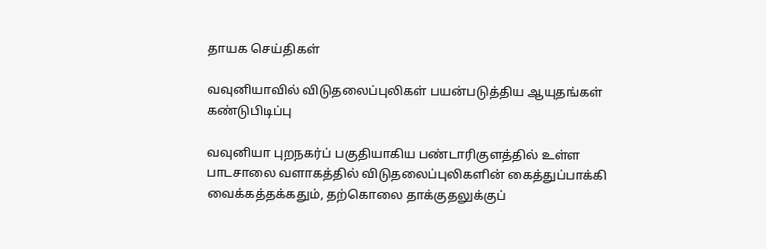தாயக செய்திகள்

வவுனியாவில் விடுதலைப்புலிகள் பயன்படுத்திய ஆயுதங்கள் கண்டுபிடிப்பு

வவுனியா புறநகர்ப் பகுதியாகிய பண்டாரிகுளத்தில் உள்ள பாடசாலை வளாகத்தில் விடுதலைப்புலிகளின் கைத்துப்பாக்கி வைக்கத்தக்கதும், தற்கொலை தாக்குதலுக்குப்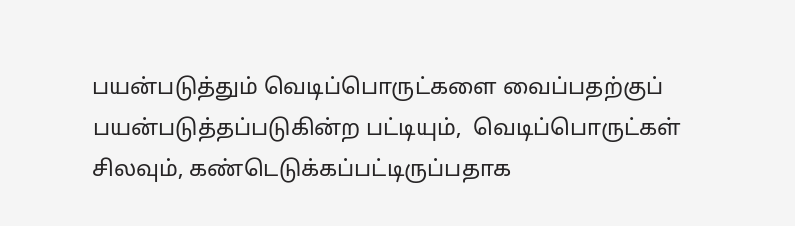பயன்படுத்தும் வெடிப்பொருட்களை வைப்பதற்குப் பயன்படுத்தப்படுகின்ற பட்டியும்,  வெடிப்பொருட்கள் சிலவும், கண்டெடுக்கப்பட்டிருப்பதாக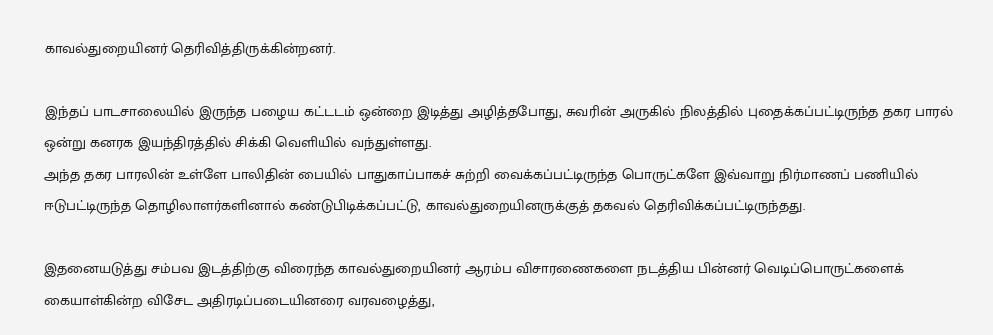காவல்துறையினர் தெரிவித்திருக்கின்றனர்.

இந்தப் பாடசாலையில் இருந்த பழைய கட்டடம் ஒன்றை இடித்து அழித்தபோது, சுவரின் அருகில் நிலத்தில் புதைக்கப்பட்டிருந்த தகர பாரல் ஒன்று கனரக இயந்திரத்தில் சிக்கி வெளியில் வந்துள்ளது.
அந்த தகர பாரலின் உள்ளே பாலிதின் பையில் பாதுகாப்பாகச் சுற்றி வைக்கப்பட்டிருந்த பொருட்களே இவ்வாறு நிர்மாணப் பணியில் ஈடுபட்டிருந்த தொழிலாளர்களினால் கண்டுபிடிக்கப்பட்டு, காவல்துறையினருக்குத் தகவல் தெரிவிக்கப்பட்டிருந்தது.

இதனையடுத்து சம்பவ இடத்திற்கு விரைந்த காவல்துறையினர் ஆரம்ப விசாரணைகளை நடத்திய பின்னர் வெடிப்பொருட்களைக் கையாள்கின்ற விசேட அதிரடிப்படையினரை வரவழைத்து,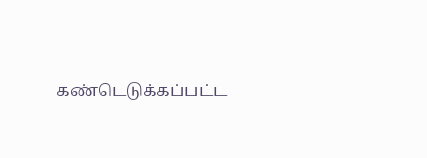கண்டெடுக்கப்பட்ட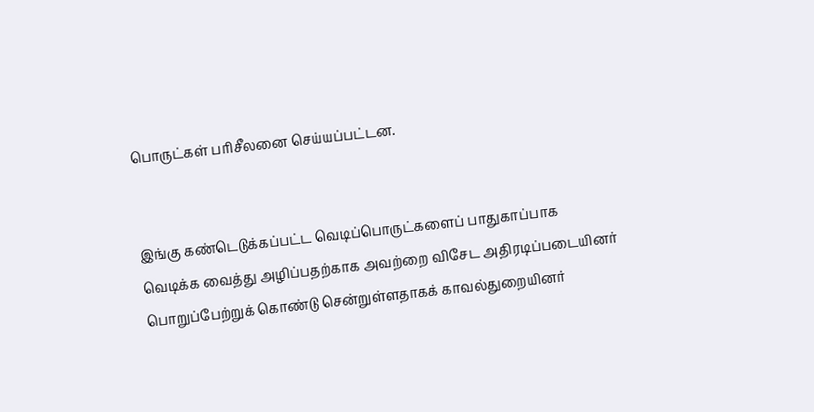பொருட்கள் பரிசீலனை செய்யப்பட்டன.


இங்கு கண்டெடுக்கப்பட்ட வெடிப்பொருட்களைப் பாதுகாப்பாக வெடிக்க வைத்து அழிப்பதற்காக அவற்றை விசேட அதிரடிப்படையினர் பொறுப்பேற்றுக் கொண்டு சென்றுள்ளதாகக் காவல்துறையினர்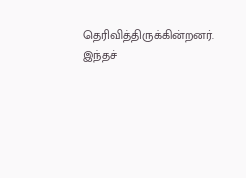தெரிவித்திருக்கின்றனர்.
இந்தச்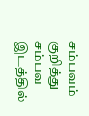சம்பவம் குறித்து சம்பவ இடத்தில்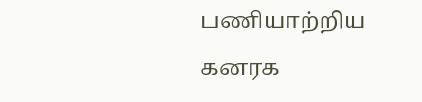பணியாற்றிய கனரக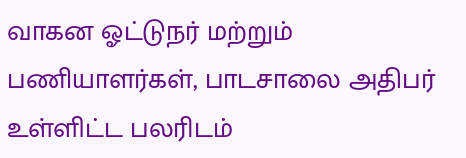வாகன ஓட்டுநர் மற்றும் பணியாளர்கள், பாடசாலை அதிபர் உள்ளிட்ட பலரிடம்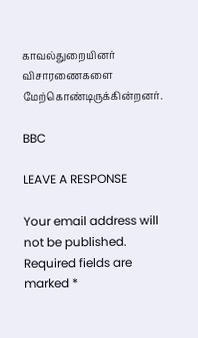காவல்துறையினர் விசாரணைகளை மேற்கொண்டிருக்கின்றனர்.

BBC

LEAVE A RESPONSE

Your email address will not be published. Required fields are marked *